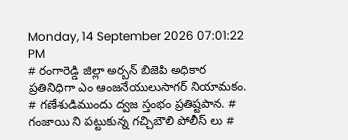Monday, 14 September 2026 07:01:22 PM
# రంగారెడ్డి జిల్లా అర్బన్ బిజెపి అధికార ప్రతినిధిగా ఎం ఆంజనేయులుసాగర్ నియామకం. # గణేశుడిముందు ద్వజ స్తంభం ప్రతిష్టపాన. # గంజాయి ని పట్టుకున్న గచ్చిబౌలి పోలీస్ లు #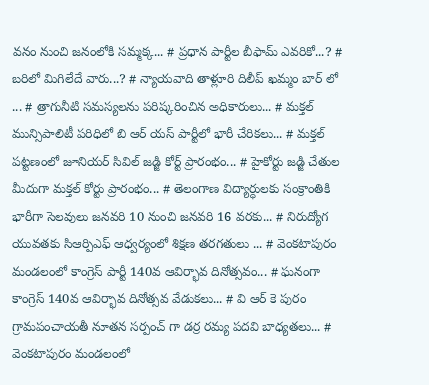వనం నుంచి జనంలోకి సమ్మక్క... # ప్రధాన పార్టీల బీఫామ్ ఎవరికో...? # బరిలో మిగిలేదే వారు...? # న్యాయవాది తాళ్లూరి దిలీప్ ఖమ్మం బార్ లో ... # త్రాగునీటి సమస్యలను పరిష్కరించిన అధికారులు... # మక్తల్ మున్సిపాలిటీ పరిధిలో బి ఆర్ యస్ పార్టీలో భారీ చేరికలు... # మక్తల్ పట్టణంలో జూనియర్ సివిల్ జడ్జి కోర్ట్ ప్రారంభం... # హైకోర్టు జడ్జి చేతుల మీదుగా మక్తల్ కోర్టు ప్రారంభం... # తెలంగాణ విద్యార్ధులకు సంక్రాంతికి భారీగా సెలవులు జనవరి 10 నుంచి జనవరి 16 వరకు... # నిరుద్యోగ యువతకు సిఆర్పిఎఫ్ ఆధ్వర్యంలో శిక్షణ తరగతులు ... # వెంకటాపురం మండలంలో కాంగ్రెస్ పార్టీ 140వ ఆవిర్భావ దినోత్సవం... # ఘనంగా కాంగ్రెస్ 140వ ఆవిర్భావ దినోత్సవ వేడుకలు... # వి ఆర్ కె పురం గ్రామపంచాయతీ నూతన సర్పంచ్ గా డర్ర రమ్య పదవి బాధ్యతలు... # వెంకటాపురం మండలంలో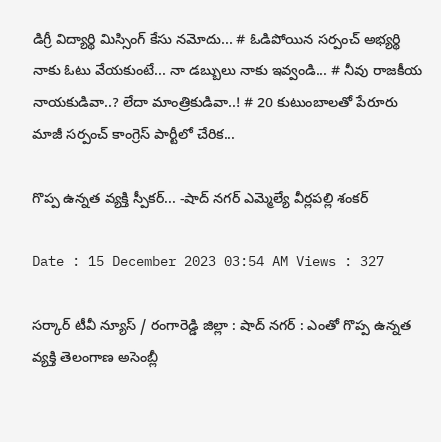డిగ్రీ విద్యార్థి మిస్సింగ్ కేసు నమోదు... # ఓడిపోయిన సర్పంచ్ అభ్యర్థి నాకు ఓటు వేయకుంటే... నా డబ్బులు నాకు ఇవ్వండి... # నీవు రాజకీయ నాయకుడివా..? లేదా మాంత్రికుడివా..! # 20 కుటుంబాలతో పేరూరు మాజీ సర్పంచ్ కాంగ్రెస్ పార్టీలో చేరిక...

గొప్ప ఉన్నత వ్యక్తి స్పీకర్... -షాద్ నగర్ ఎమ్మెల్యే వీర్లపల్లి శంకర్

Date : 15 December 2023 03:54 AM Views : 327

సర్కార్ టీవీ న్యూస్ / రంగారెడ్డి జిల్లా : షాద్ నగర్ : ఎంతో గొప్ప ఉన్నత వ్యక్తి తెలంగాణ అసెంబ్లీ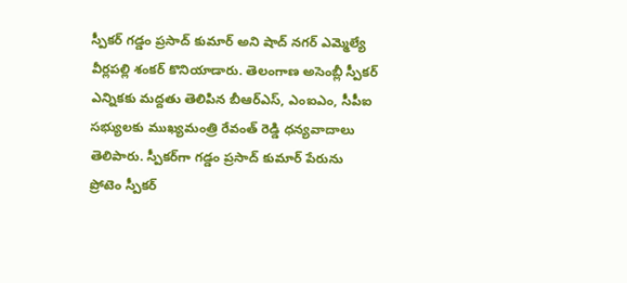స్పీకర్ గడ్డం ప్రసాద్ కుమార్ అని షాద్ నగర్ ఎమ్మెల్యే వీర్లపల్లి శంకర్ కొనియాడారు. తెలంగాణ అసెంబ్లీ స్పీకర్ ఎన్నికకు మద్దతు తెలిపిన బీఆర్ఎస్, ఎంఐఎం, సీపీఐ సభ్యులకు ముఖ్యమంత్రి రేవంత్ రెడ్డి ధన్యవాదాలు తెలిపారు. స్పీకర్‌గా గడ్డం ప్రసాద్‌ కుమార్‌ పేరును ప్రోటెం స్పీకర్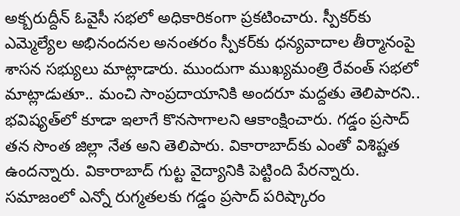అక్బరుద్దీన్ ఓవైసీ సభలో అధికారికంగా ప్రకటించారు. స్పీకర్‌కు ఎమ్మెల్యేల అభినందనల అనంతరం స్పీకర్‌‌కు ధన్యవాదాల తీర్మానంపై శాసన సభ్యులు మాట్లాడారు. ముందుగా ముఖ్యమంత్రి రేవంత్ సభలో మాట్లాడుతూ.. మంచి సాంప్రదాయానికి అందరూ మద్దతు తెలిపారని.. భవిష్యత్‌లో కూడా ఇలాగే కొనసాగాలని ఆకాంక్షించారు. గడ్డం ప్రసాద్ తన సొంత జిల్లా నేత అని తెలిపారు. వికారాబాద్‌కు ఎంతో విశిష్టత ఉందన్నారు. వికారాబాద్ గుట్ట వైద్యానికి పెట్టింది పేరన్నారు. సమాజంలో ఎన్నో రుగ్మతలకు గడ్డం ప్రసాద్ పరిష్కారం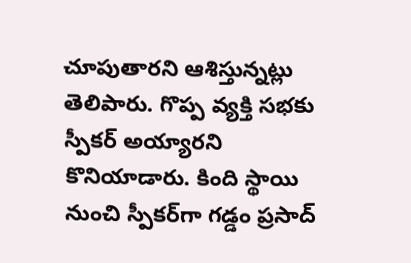చూపుతారని ఆశిస్తున్నట్లు తెలిపారు. గొప్ప వ్యక్తి సభకు స్పీకర్ అయ్యారని కొనియాడారు. కింది స్థాయి నుంచి స్పీకర్‌గా గడ్డం ప్రసాద్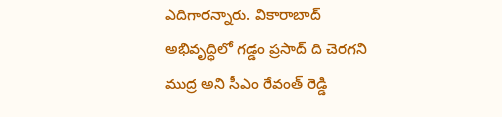ఎదిగారన్నారు. వికారాబాద్ అభివృద్ధిలో గడ్డం ప్రసాద్ ది చెరగని ముద్ర అని సీఎం రేవంత్ రెడ్డి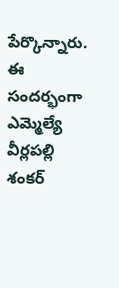పేర్కొన్నారు. ఈ సందర్భంగా ఎమ్మెల్యే వీర్లపల్లి శంకర్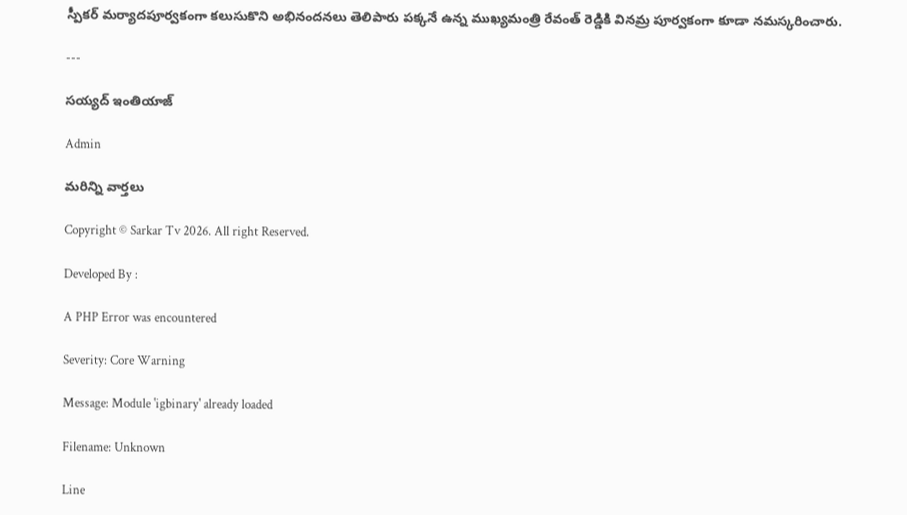స్పీకర్ మర్యాదపూర్వకంగా కలుసుకొని అభినందనలు తెలిపారు పక్కనే ఉన్న ముఖ్యమంత్రి రేవంత్ రెడ్డికి వినమ్ర పూర్వకంగా కూడా నమస్కరించారు.

---

సయ్యద్ ఇంతియాజ్

Admin

మరిన్ని వార్తలు

Copyright © Sarkar Tv 2026. All right Reserved.

Developed By :

A PHP Error was encountered

Severity: Core Warning

Message: Module 'igbinary' already loaded

Filename: Unknown

Line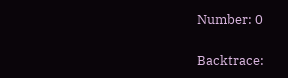Number: 0

Backtrace: